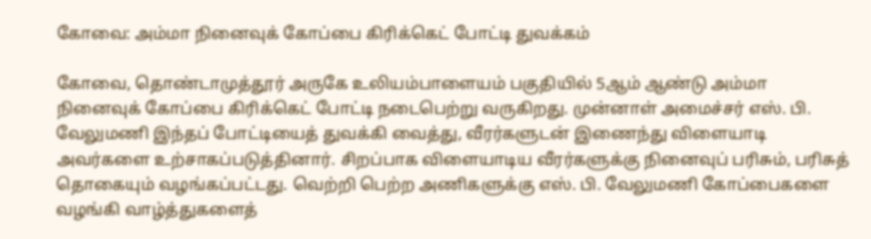கோவை: அம்மா நினைவுக் கோப்பை கிரிக்கெட் போட்டி துவக்கம்

கோவை, தொண்டாமுத்தூர் அருகே உலியம்பாளையம் பகுதியில் 5ஆம் ஆண்டு அம்மா நினைவுக் கோப்பை கிரிக்கெட் போட்டி நடைபெற்று வருகிறது. முன்னாள் அமைச்சர் எஸ். பி. வேலுமணி இந்தப் போட்டியைத் துவக்கி வைத்து, வீரர்களுடன் இணைந்து விளையாடி அவர்களை உற்சாகப்படுத்தினார். சிறப்பாக விளையாடிய வீரர்களுக்கு நினைவுப் பரிசும், பரிசுத் தொகையும் வழங்கப்பட்டது. வெற்றி பெற்ற அணிகளுக்கு எஸ். பி. வேலுமணி கோப்பைகளை வழங்கி வாழ்த்துகளைத்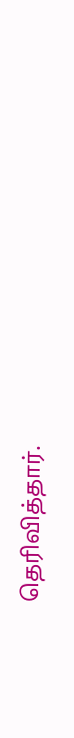தெரிவித்தார்.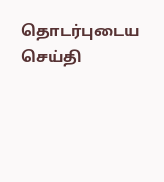தொடர்புடைய செய்தி